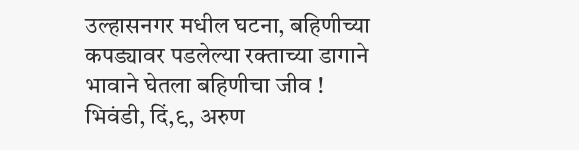उल्हासनगर मधील घटना, बहिणीच्या कपड्यावर पडलेल्या रक्ताच्या डागाने भावाने घेतला बहिणीचा जीव !
भिवंडी, दिं,९, अरुण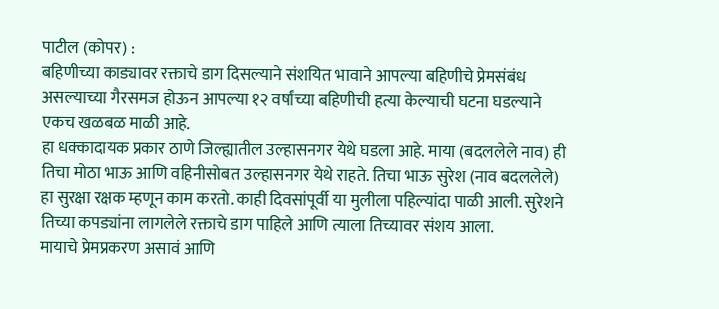पाटील (कोपर) :
बहिणीच्या काड्यावर रक्ताचे डाग दिसल्याने संशयित भावाने आपल्या बहिणीचे प्रेमसंबंध असल्याच्या गैरसमज होऊन आपल्या १२ वर्षांच्या बहिणीची हत्या केल्याची घटना घडल्याने एकच खळबळ माळी आहे.
हा धक्कादायक प्रकार ठाणे जिल्ह्यातील उल्हासनगर येथे घडला आहे. माया (बदललेले नाव) ही तिचा मोठा भाऊ आणि वहिनीसोबत उल्हासनगर येथे राहते. तिचा भाऊ सुरेश (नाव बदललेले) हा सुरक्षा रक्षक म्हणून काम करतो. काही दिवसांपूर्वी या मुलीला पहिल्यांदा पाळी आली. सुरेशने तिच्या कपड्यांना लागलेले रक्ताचे डाग पाहिले आणि त्याला तिच्यावर संशय आला.
मायाचे प्रेमप्रकरण असावं आणि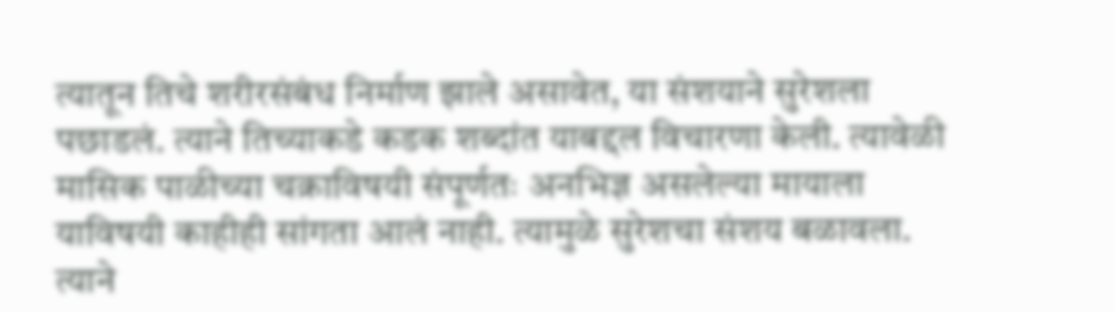त्यातून तिचे शरीरसंबंध निर्माण झाले असावेत, या संशयाने सुरेशला पछाडलं. त्याने तिच्याकडे कडक शब्दांत याबद्दल विचारणा केली. त्यावेळी मासिक पाळीच्या चक्राविषयी संपूर्णतः अनभिज्ञ असलेल्या मायाला याविषयी काहीही सांगता आलं नाही. त्यामुळे सुरेशचा संशय बळावला.
त्याने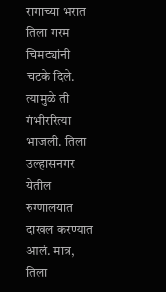रागाच्या भरात तिला गरम चिमट्यांनी चटके दिले. त्यामुळे ती गंभीररित्या भाजली. तिला उल्हासनगर येतील रुग्णालयात दाखल करण्यात आलं. मात्र, तिला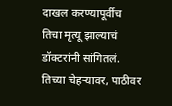दाखल करण्यापूर्वीच तिचा मृत्यू झाल्याचं डॉक्टरांनी सांगितलं. तिच्या चेहऱ्यावर, पाठीवर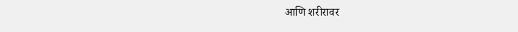आणि शरीरावर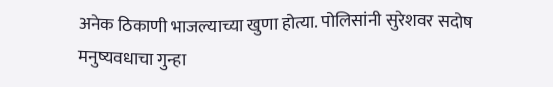अनेक ठिकाणी भाजल्याच्या खुणा होत्या. पोलिसांनी सुरेशवर सदोष मनुष्यवधाचा गुन्हा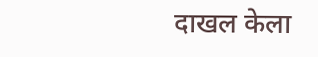दाखल केला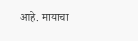आहे. मायाचा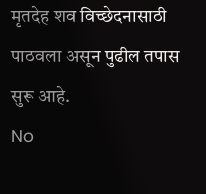मृतदेह शव विच्छेदनासाठी पाठवला असून पुढील तपास सुरू आहे.
No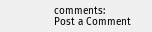comments:
Post a Comment